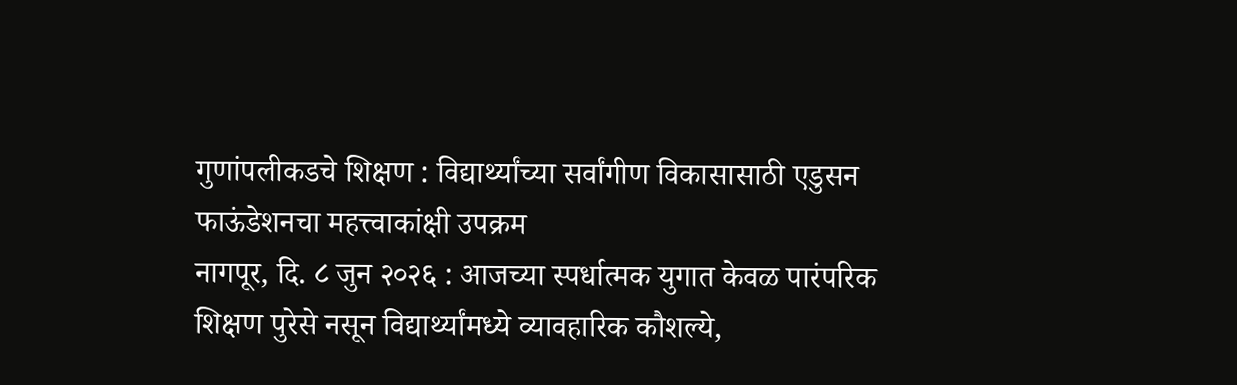गुणांपलीकडचे शिक्षण : विद्यार्थ्यांच्या सर्वांगीण विकासासाठी एडुसन फाऊंडेशनचा महत्त्वाकांक्षी उपक्रम
नागपूर, दि. ८ जुन २०२६ : आजच्या स्पर्धात्मक युगात केवळ पारंपरिक शिक्षण पुरेसे नसून विद्यार्थ्यांमध्ये व्यावहारिक कौशल्ये,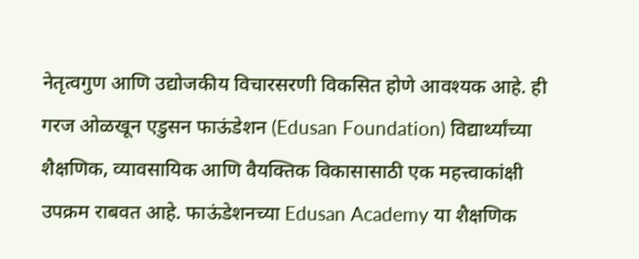नेतृत्वगुण आणि उद्योजकीय विचारसरणी विकसित होणे आवश्यक आहे. ही गरज ओळखून एडुसन फाऊंडेशन (Edusan Foundation) विद्यार्थ्यांच्या शैक्षणिक, व्यावसायिक आणि वैयक्तिक विकासासाठी एक महत्त्वाकांक्षी उपक्रम राबवत आहे. फाऊंडेशनच्या Edusan Academy या शैक्षणिक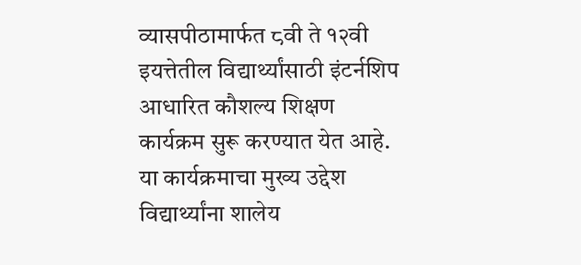व्यासपीठामार्फत ८वी ते १२वी इयत्तेतील विद्यार्थ्यांसाठी इंटर्नशिप आधारित कौशल्य शिक्षण कार्यक्रम सुरू करण्यात येत आहे.
या कार्यक्रमाचा मुख्य उद्देश विद्यार्थ्यांना शालेय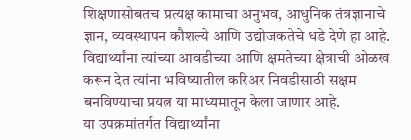शिक्षणासोबतच प्रत्यक्ष कामाचा अनुभव, आधुनिक तंत्रज्ञानाचे ज्ञान, व्यवस्थापन कौशल्ये आणि उद्योजकतेचे धडे देणे हा आहे. विद्यार्थ्यांना त्यांच्या आवडीच्या आणि क्षमतेच्या क्षेत्राची ओळख करून देत त्यांना भविष्यातील करिअर निवडीसाठी सक्षम बनविण्याचा प्रयत्न या माध्यमातून केला जाणार आहे.
या उपक्रमांतर्गत विद्यार्थ्यांना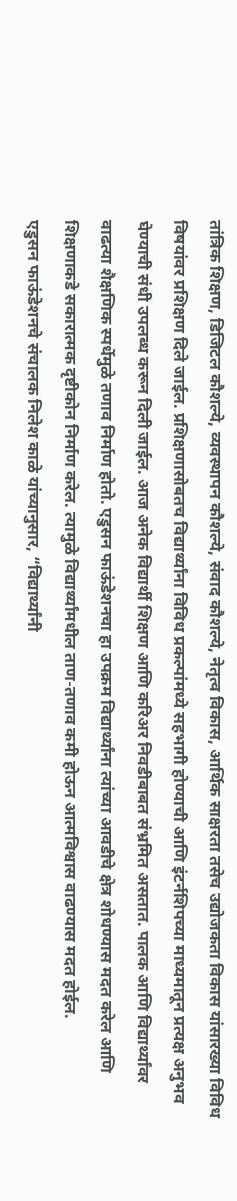तांत्रिक शिक्षण, डिजिटल कौशल्ये, व्यवस्थापन कौशल्ये, संवाद कौशल्ये, नेतृत्व विकास, आर्थिक साक्षरता तसेच उद्योजकता विकास यांसारख्या विविध विषयांवर प्रशिक्षण दिले जाईल. प्रशिक्षणासोबतच विद्यार्थ्यांना विविध प्रकल्पांमध्ये सहभागी होण्याची आणि इंटर्नशिपच्या माध्यमातून प्रत्यक्ष अनुभव घेण्याची संधी उपलब्ध करून दिली जाईल. आज अनेक विद्यार्थी शिक्षण आणि करिअर निवडीबाबत संभ्रमित असतात. पालक आणि विद्यार्थ्यांवर वाढत्या शैक्षणिक स्पर्धेमुळे तणाव निर्माण होतो. एडुसन फाऊंडेशनचा हा उपक्रम विद्यार्थ्यांना त्यांच्या आवडीचे क्षेत्र शोधण्यास मदत करेल आणि शिक्षणाकडे सकारात्मक दृष्टीकोन निर्माण करेल. त्यामुळे विद्यार्थ्यांमधील ताण-तणाव कमी होऊन आत्मविश्वास वाढण्यास मदत होईल.
एडुसन फाऊंडेशनचे संचालक निलेश काळे यांच्यानुसार, “विद्यार्थ्यांनी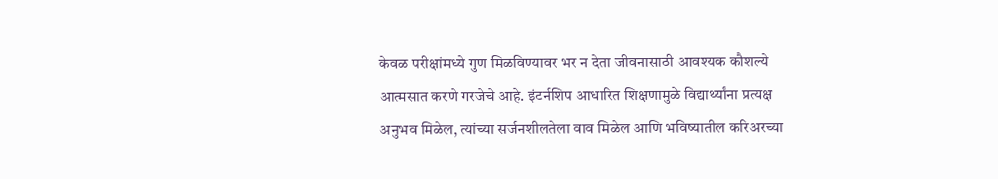केवळ परीक्षांमध्ये गुण मिळविण्यावर भर न देता जीवनासाठी आवश्यक कौशल्ये आत्मसात करणे गरजेचे आहे. इंटर्नशिप आधारित शिक्षणामुळे विद्यार्थ्यांना प्रत्यक्ष अनुभव मिळेल, त्यांच्या सर्जनशीलतेला वाव मिळेल आणि भविष्यातील करिअरच्या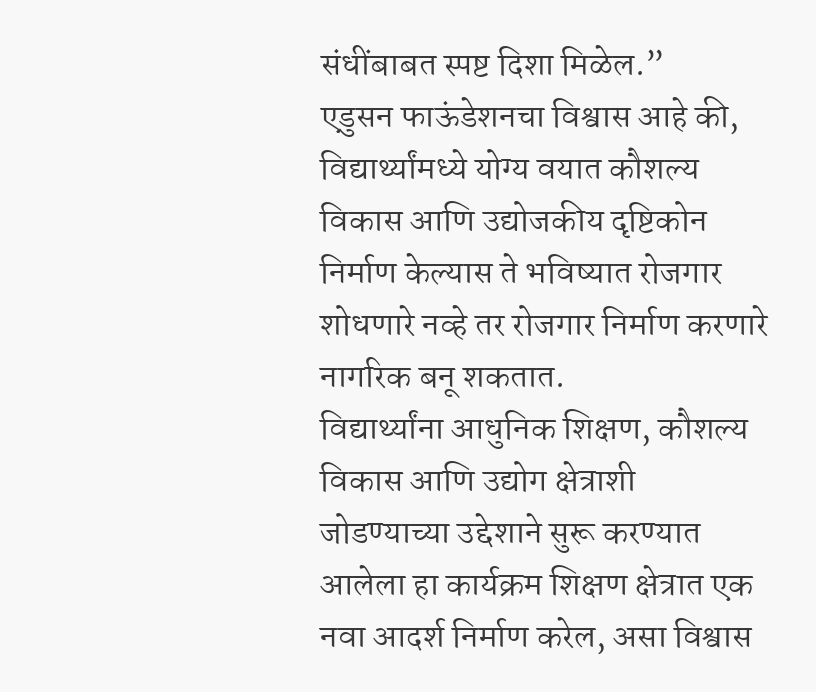संधींबाबत स्पष्ट दिशा मिळेल.”
एडुसन फाऊंडेशनचा विश्वास आहे की, विद्यार्थ्यांमध्ये योग्य वयात कौशल्य विकास आणि उद्योजकीय दृष्टिकोन निर्माण केल्यास ते भविष्यात रोजगार शोधणारे नव्हे तर रोजगार निर्माण करणारे नागरिक बनू शकतात.
विद्यार्थ्यांना आधुनिक शिक्षण, कौशल्य विकास आणि उद्योग क्षेत्राशी जोडण्याच्या उद्देशाने सुरू करण्यात आलेला हा कार्यक्रम शिक्षण क्षेत्रात एक नवा आदर्श निर्माण करेल, असा विश्वास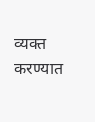व्यक्त करण्यात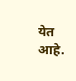येत आहे.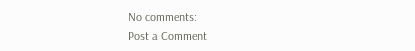No comments:
Post a Comment